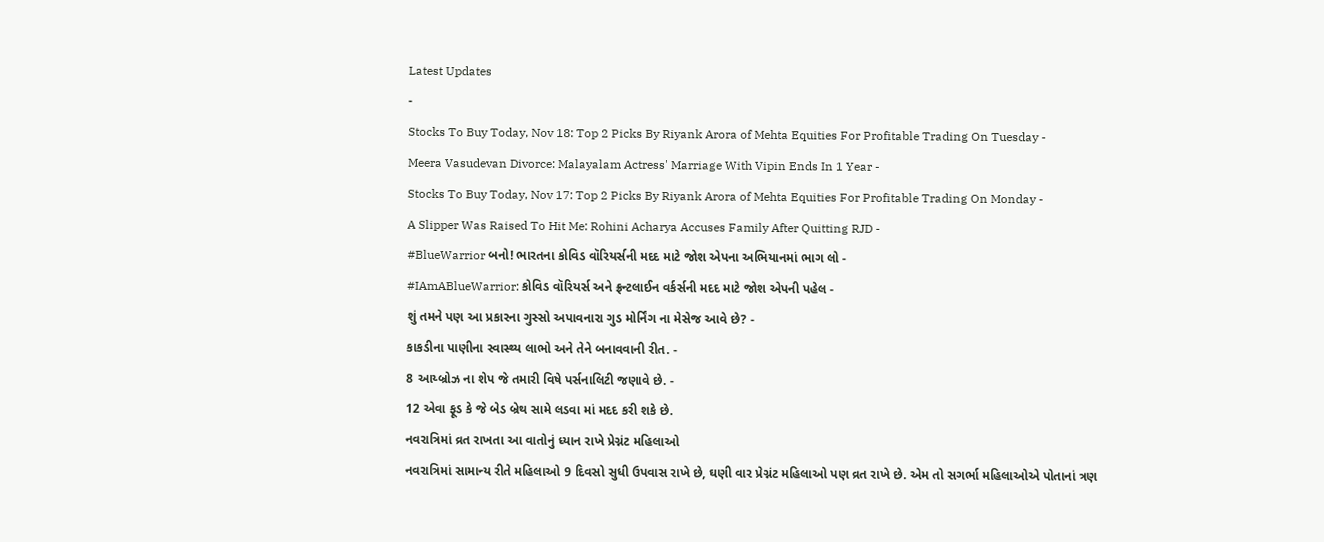Latest Updates
-
Stocks To Buy Today, Nov 18: Top 2 Picks By Riyank Arora of Mehta Equities For Profitable Trading On Tuesday -
Meera Vasudevan Divorce: Malayalam Actress' Marriage With Vipin Ends In 1 Year -
Stocks To Buy Today, Nov 17: Top 2 Picks By Riyank Arora of Mehta Equities For Profitable Trading On Monday -
A Slipper Was Raised To Hit Me: Rohini Acharya Accuses Family After Quitting RJD -
#BlueWarrior બનો! ભારતના કોવિડ વૉરિયર્સની મદદ માટે જોશ એપના અભિયાનમાં ભાગ લો -
#IAmABlueWarrior: કોવિડ વૉરિયર્સ અને ફ્રન્ટલાઈન વર્કર્સની મદદ માટે જોશ એપની પહેલ -
શું તમને પણ આ પ્રકારના ગુસ્સો અપાવનારા ગુડ મોર્નિંગ ના મેસેજ આવે છે? -
કાકડીના પાણીના સ્વાસ્થ્ય લાભો અને તેને બનાવવાની રીત. -
8 આય્બ્રોઝ ના શેપ જે તમારી વિષે પર્સનાલિટી જણાવે છે. -
12 એવા ફૂડ કે જે બેડ બ્રેથ સામે લડવા માં મદદ કરી શકે છે.
નવરાત્રિમાં વ્રત રાખતા આ વાતોનું ધ્યાન રાખે પ્રેગ્નંટ મહિલાઓ
નવરાત્રિમાં સામાન્ય રીતે મહિલાઓ 9 દિવસો સુધી ઉપવાસ રાખે છે, ઘણી વાર પ્રેગ્નંટ મહિલાઓ પણ વ્રત રાખે છે. એમ તો સગર્ભા મહિલાઓએ પોતાનાં ત્રણ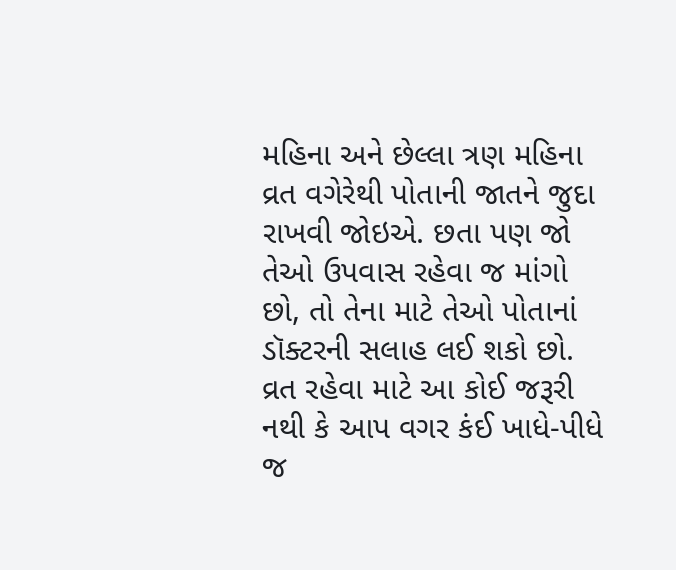મહિના અને છેલ્લા ત્રણ મહિના વ્રત વગેરેથી પોતાની જાતને જુદા રાખવી જોઇએ. છતા પણ જો તેઓ ઉપવાસ રહેવા જ માંગો છો, તો તેના માટે તેઓ પોતાનાં ડૉક્ટરની સલાહ લઈ શકો છો.
વ્રત રહેવા માટે આ કોઈ જરૂરી નથી કે આપ વગર કંઈ ખાધે-પીધે જ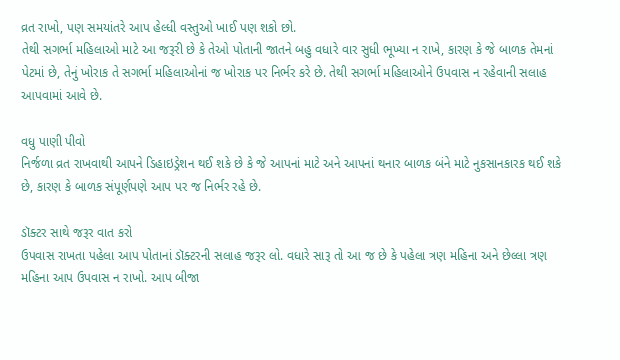વ્રત રાખો, પણ સમયાંતરે આપ હેલ્ધી વસ્તુઓ ખાઈ પણ શકો છો.
તેથી સગર્ભા મહિલાઓ માટે આ જરૂરી છે કે તેઓ પોતાની જાતને બહુ વધારે વાર સુધી ભૂખ્યા ન રાખે, કારણ કે જે બાળક તેમનાં પેટમાં છે, તેનું ખોરાક તે સગર્ભા મહિલાઓનાં જ ખોરાક પર નિર્ભર કરે છે. તેથી સગર્ભા મહિલાઓને ઉપવાસ ન રહેવાની સલાહ આપવામાં આવે છે.

વધુ પાણી પીવો
નિર્જળા વ્રત રાખવાથી આપને ડિહાઇડ્રેશન થઈ શકે છે કે જે આપનાં માટે અને આપનાં થનાર બાળક બંને માટે નુકસાનકારક થઈ શકે છે, કારણ કે બાળક સંપૂર્ણપણે આપ પર જ નિર્ભર રહે છે.

ડૉક્ટર સાથે જરૂર વાત કરો
ઉપવાસ રાખતા પહેલા આપ પોતાનાં ડૉક્ટરની સલાહ જરૂર લો. વધારે સારૂ તો આ જ છે કે પહેલા ત્રણ મહિના અને છેલ્લા ત્રણ મહિના આપ ઉપવાસ ન રાખો. આપ બીજા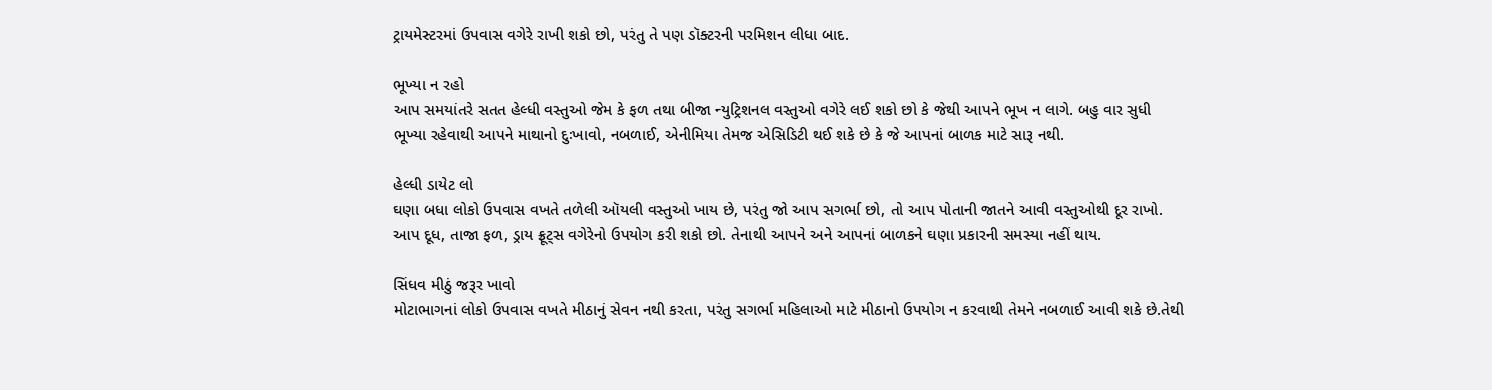ટ્રાયમેસ્ટરમાં ઉપવાસ વગેરે રાખી શકો છો, પરંતુ તે પણ ડૉક્ટરની પરમિશન લીધા બાદ.

ભૂખ્યા ન રહો
આપ સમયાંતરે સતત હેલ્ધી વસ્તુઓ જેમ કે ફળ તથા બીજા ન્યુટ્રિશનલ વસ્તુઓ વગેરે લઈ શકો છો કે જેથી આપને ભૂખ ન લાગે. બહુ વાર સુધી ભૂખ્યા રહેવાથી આપને માથાનો દુઃખાવો, નબળાઈ, એનીમિયા તેમજ એસિડિટી થઈ શકે છે કે જે આપનાં બાળક માટે સારૂ નથી.

હેલ્ધી ડાયેટ લો
ઘણા બધા લોકો ઉપવાસ વખતે તળેલી ઑયલી વસ્તુઓ ખાય છે, પરંતુ જો આપ સગર્ભા છો, તો આપ પોતાની જાતને આવી વસ્તુઓથી દૂર રાખો. આપ દૂધ, તાજા ફળ, ડ્રાય ફ્રૂટ્સ વગેરેનો ઉપયોગ કરી શકો છો. તેનાથી આપને અને આપનાં બાળકને ઘણા પ્રકારની સમસ્યા નહીં થાય.

સિંધવ મીઠું જરૂર ખાવો
મોટાભાગનાં લોકો ઉપવાસ વખતે મીઠાનું સેવન નથી કરતા, પરંતુ સગર્ભા મહિલાઓ માટે મીઠાનો ઉપયોગ ન કરવાથી તેમને નબળાઈ આવી શકે છે.તેથી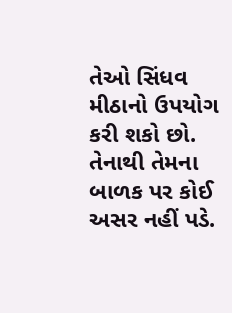તેઓ સિંધવ મીઠાનો ઉપયોગ કરી શકો છો. તેનાથી તેમના બાળક પર કોઈ અસર નહીં પડે.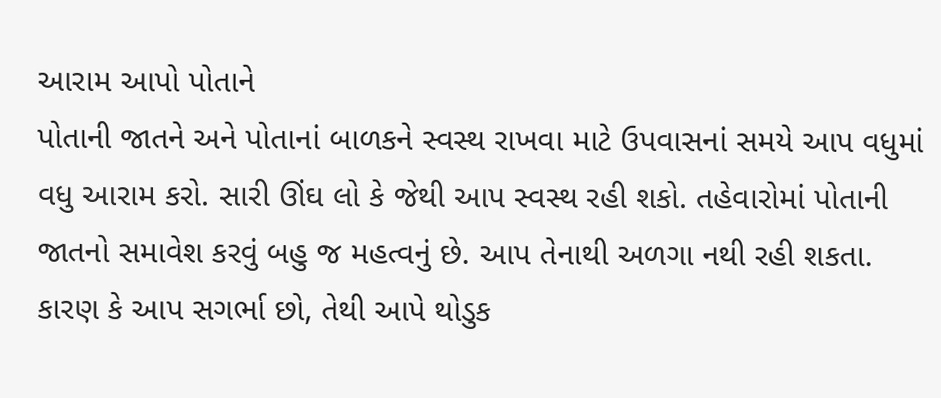આરામ આપો પોતાને
પોતાની જાતને અને પોતાનાં બાળકને સ્વસ્થ રાખવા માટે ઉપવાસનાં સમયે આપ વધુમાં વધુ આરામ કરો. સારી ઊંઘ લો કે જેથી આપ સ્વસ્થ રહી શકો. તહેવારોમાં પોતાની જાતનો સમાવેશ કરવું બહુ જ મહત્વનું છે. આપ તેનાથી અળગા નથી રહી શકતા. કારણ કે આપ સગર્ભા છો, તેથી આપે થોડુક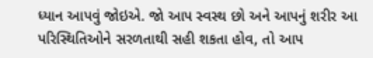ધ્યાન આપવું જોઇએ. જો આપ સ્વસ્થ છો અને આપનું શરીર આ પરિસ્થિતિઓને સરળતાથી સહી શકતા હોવ, તો આપ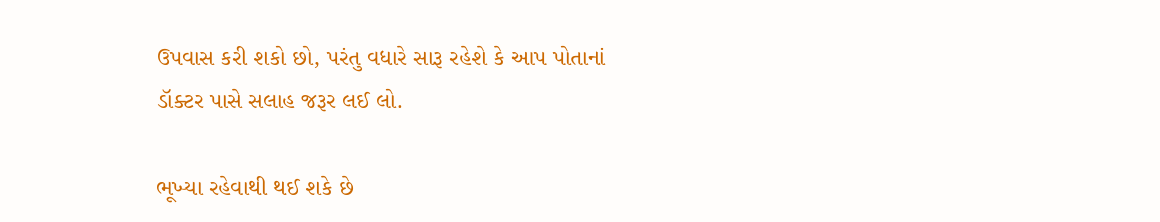ઉપવાસ કરી શકો છો, પરંતુ વધારે સારૂ રહેશે કે આપ પોતાનાં ડૉક્ટર પાસે સલાહ જરૂર લઈ લો.

ભૂખ્યા રહેવાથી થઈ શકે છે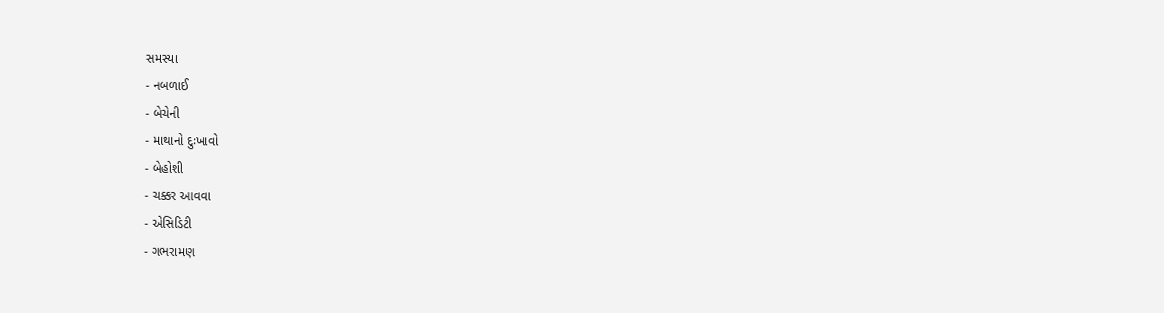સમસ્યા
- નબળાઈ
- બેચેની
- માથાનો દુઃખાવો
- બેહોશી
- ચક્કર આવવા
- એસિડિટી
- ગભરામણ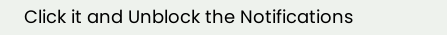Click it and Unblock the Notifications